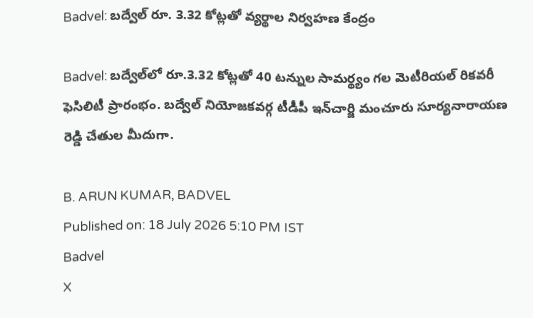Badvel: బద్వేల్ రూ. 3.32 కోట్లతో వ్యర్థాల నిర్వహణ కేంద్రం

Badvel: బద్వేల్‌లో రూ.3.32 కోట్లతో 40 టన్నుల సామర్థ్యం గల మెటీరియల్ రికవరీ ఫెసిలిటీ ప్రారంభం. బద్వేల్ నియోజకవర్గ టీడీపీ ఇన్‌చార్జి మంచూరు సూర్యనారాయణ రెడ్డి చేతుల మీదుగా.

B. ARUN KUMAR, BADVEL
Published on: 18 July 2026 5:10 PM IST
Badvel
X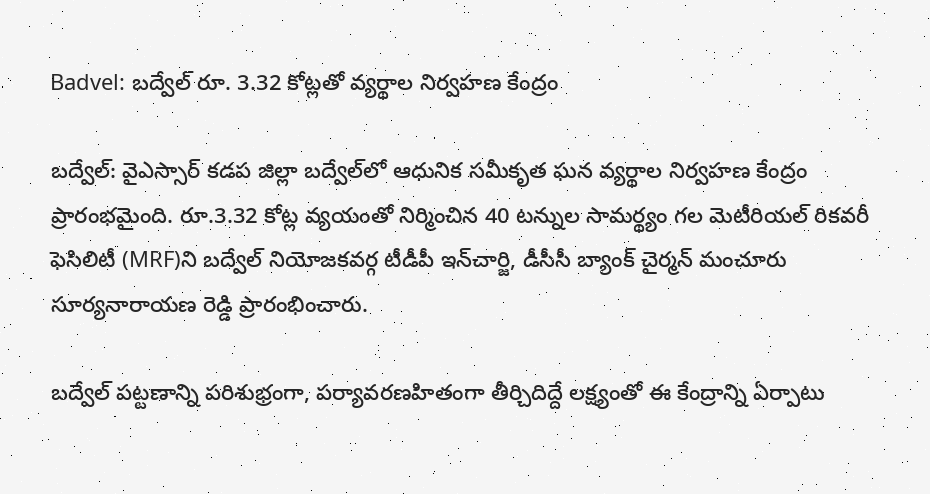Badvel: బద్వేల్ రూ. 3.32 కోట్లతో వ్యర్థాల నిర్వహణ కేంద్రం

బద్వేల్‌: వైఎస్సార్ కడప జిల్లా బద్వేల్‌లో ఆధునిక సమీకృత ఘన వ్యర్థాల నిర్వహణ కేంద్రం ప్రారంభమైంది. రూ.3.32 కోట్ల వ్యయంతో నిర్మించిన 40 టన్నుల సామర్థ్యం గల మెటీరియల్ రికవరీ ఫెసిలిటీ (MRF)ని బద్వేల్ నియోజకవర్గ టీడీపీ ఇన్‌చార్జి, డీసీసీ బ్యాంక్ చైర్మన్ మంచూరు సూర్యనారాయణ రెడ్డి ప్రారంభించారు.

బద్వేల్ పట్టణాన్ని పరిశుభ్రంగా, పర్యావరణహితంగా తీర్చిదిద్దే లక్ష్యంతో ఈ కేంద్రాన్ని ఏర్పాటు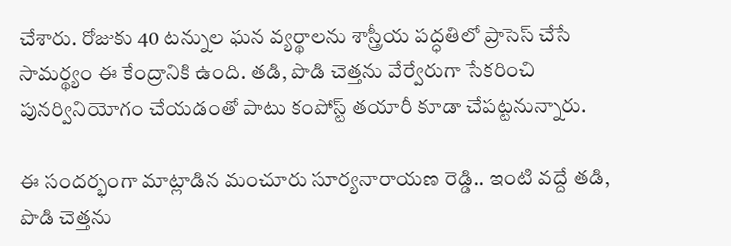చేశారు. రోజుకు 40 టన్నుల ఘన వ్యర్థాలను శాస్త్రీయ పద్ధతిలో ప్రాసెస్ చేసే సామర్థ్యం ఈ కేంద్రానికి ఉంది. తడి, పొడి చెత్తను వేర్వేరుగా సేకరించి పునర్వినియోగం చేయడంతో పాటు కంపోస్ట్ తయారీ కూడా చేపట్టనున్నారు.

ఈ సందర్భంగా మాట్లాడిన మంచూరు సూర్యనారాయణ రెడ్డి.. ఇంటి వద్దే తడి, పొడి చెత్తను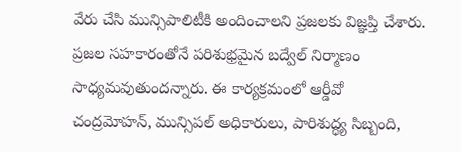వేరు చేసి మున్సిపాలిటీకి అందించాలని ప్రజలకు విజ్ఞప్తి చేశారు. ప్రజల సహకారంతోనే పరిశుభ్రమైన బద్వేల్ నిర్మాణం సాధ్యమవుతుందన్నారు. ఈ కార్యక్రమంలో ఆర్డీవో చంద్రమోహన్, మున్సిపల్ అధికారులు, పారిశుద్ధ్య సిబ్బంది,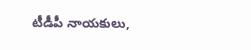టీడీపీ నాయకులు,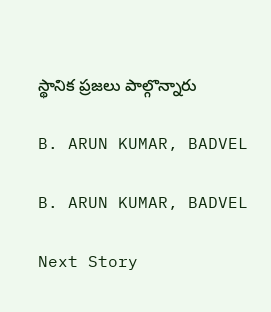స్థానిక ప్రజలు పాల్గొన్నారు

B. ARUN KUMAR, BADVEL

B. ARUN KUMAR, BADVEL

Next Story